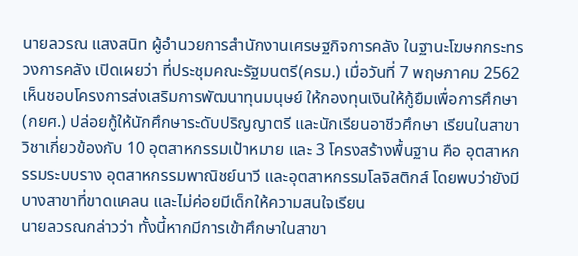นายลวรณ แสงสนิท ผู้อำนวยการสำนักงานเศรษฐกิจการคลัง ในฐานะโฆษกกระทรวงการคลัง เปิดเผยว่า ที่ประชุมคณะรัฐมนตรี(ครม.) เมื่อวันที่ 7 พฤษภาคม 2562 เห็นชอบโครงการส่งเสริมการพัฒนาทุนมนุษย์ ให้กองทุนเงินให้กู้ยืมเพื่อการศึกษา (กยศ.) ปล่อยกู้ให้นักศึกษาระดับปริญญาตรี และนักเรียนอาชีวศึกษา เรียนในสาขาวิชาเกี่ยวข้องกับ 10 อุตสาหกรรมเป้าหมาย และ 3 โครงสร้างพื้นฐาน คือ อุตสาหกรรมระบบราง อุตสาหกรรมพาณิชย์นาวี และอุตสาหกรรมโลจิสติกส์ โดยพบว่ายังมีบางสาขาที่ขาดแคลน และไม่ค่อยมีเด็กให้ความสนใจเรียน
นายลวรณกล่าวว่า ทั้งนี้หากมีการเข้าศึกษาในสาขา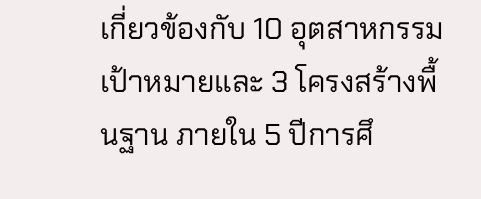เกี่ยวข้องกับ 10 อุตสาหกรรมเป้าหมายและ 3 โครงสร้างพื้นฐาน ภายใน 5 ปีการศึ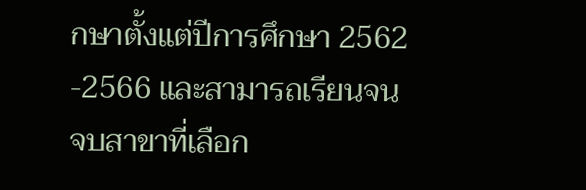กษาตั้งแต่ปีการศึกษา 2562 -2566 และสามารถเรียนจนจบสาขาที่เลือก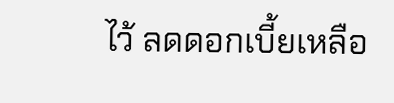ไว้ ลดดอกเบี้ยเหลือ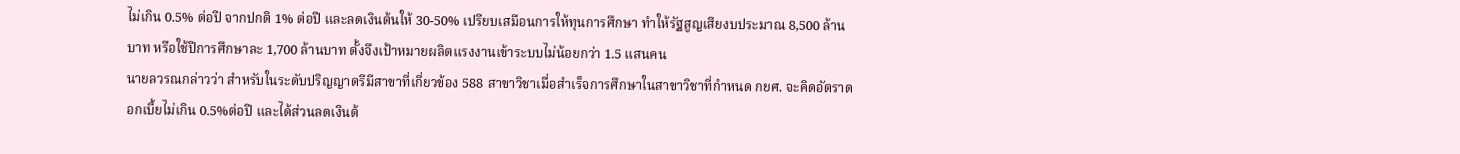ไม่เกิน 0.5% ต่อปี จากปกติ 1% ต่อปี และลดเงินต้นให้ 30-50% เปรียบเสมือนการให้ทุนการศึกษา ทำให้รัฐสูญเสียงบประมาณ 8,500 ล้านบาท หรือใช้ปีการศึกษาละ 1,700 ล้านบาท ตั้งจึงเป้าหมายผลิตแรงงานเข้าระบบไม่น้อยกว่า 1.5 แสนคน
นายลวรณกล่าวว่า สำหรับในระดับปริญญาตรีมีสาขาที่เกี่ยวข้อง 588 สาขาวิชาเมื่อสำเร็จการศึกษาในสาขาวิชาที่กำหนด กยศ. จะคิดอัตราดอกเบี้ยไม่เกิน 0.5%ต่อปี และได้ส่วนลดเงินต้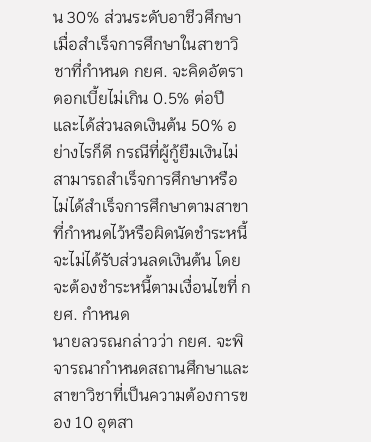น 30% ส่วนระดับอาชีวศึกษา เมื่อสำเร็จการศึกษาในสาขาวิชาที่กำหนด กยศ. จะคิดอัตราดอกเบี้ยไม่เกิน 0.5% ต่อปี และได้ส่วนลดเงินต้น 50% อย่างไรก็ดี กรณีที่ผู้กู้ยืมเงินไม่สามารถสำเร็จการศึกษาหรือไม่ได้สำเร็จการศึกษาตามสาขาที่กำหนดไว้หรือผิดนัดชำระหนี้ จะไม่ได้รับส่วนลดเงินต้น โดยจะต้องชำระหนี้ตามเงื่อนไขที่ กยศ. กำหนด
นายลวรณกล่าวว่า กยศ. จะพิจารณากำหนดสถานศึกษาและสาขาวิชาที่เป็นความต้องการของ 10 อุตสา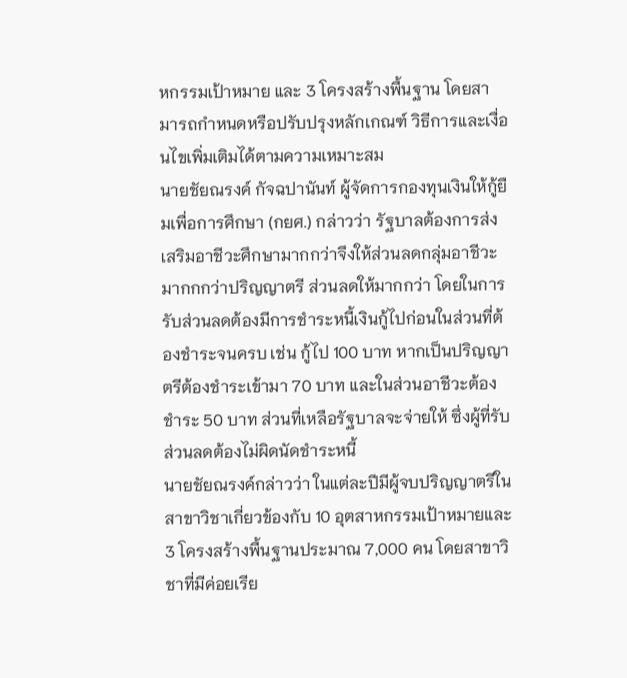หกรรมเป้าหมาย และ 3 โครงสร้างพื้นฐาน โดยสามารถกำหนดหรือปรับปรุงหลักเกณฑ์ วิธีการและเงื่อนไขเพิ่มเติมได้ตามความเหมาะสม
นายชัยณรงค์ กัจฉปานันท์ ผู้จัดการกองทุนเงินให้กู้ยืมเพื่อการศึกษา (กยศ.) กล่าวว่า รัฐบาลต้องการส่งเสริมอาชีวะศึกษามากกว่าจึงให้ส่วนลดกลุ่มอาชีวะมากกกว่าปริญญาตรี ส่วนลดให้มากกว่า โดยในการรับส่วนลดต้องมีการชำระหนี้เงินกู้ไปก่อนในส่วนที่ต้องชำระจนครบ เช่น กู้ไป 100 บาท หากเป็นปริญญาตรีต้องชำระเข้ามา 70 บาท และในส่วนอาชีวะต้องชำระ 50 บาท ส่วนที่เหลือรัฐบาลจะจ่ายให้ ซึ่งผู้ที่รับส่วนลดต้องไม่ผิดนัดชำระหนี้
นายชัยณรงค์กล่าวว่า ในแต่ละปีมีผู้จบปริญญาตรีในสาขาวิชาเกี่ยวข้องกับ 10 อุตสาหกรรมเป้าหมายและ 3 โครงสร้างพื้นฐานประมาณ 7,000 คน โดยสาขาวิชาที่มีค่อยเรีย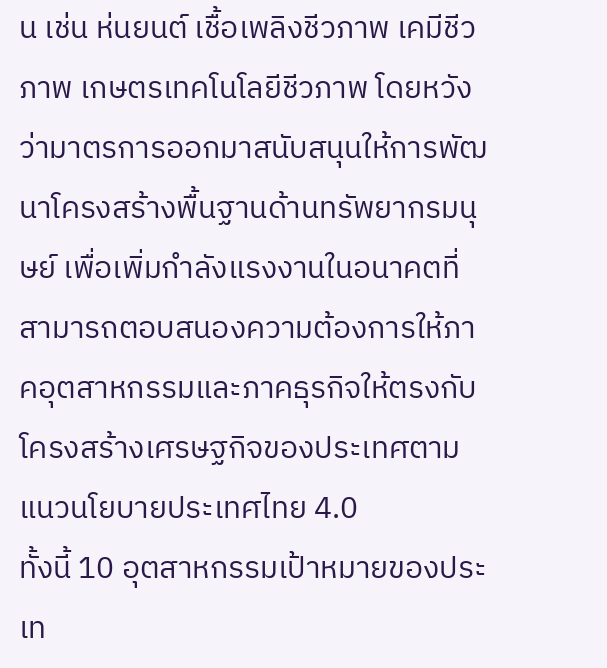น เช่น ห่นยนต์ เชื้อเพลิงชีวภาพ เคมีชีวภาพ เกษตรเทคโนโลยีชีวภาพ โดยหวังว่ามาตรการออกมาสนับสนุนให้การพัฒนาโครงสร้างพื้นฐานด้านทรัพยากรมนุษย์ เพื่อเพิ่มกำลังแรงงานในอนาคตที่สามารถตอบสนองความต้องการให้ภาคอุตสาหกรรมและภาคธุรกิจให้ตรงกับโครงสร้างเศรษฐกิจของประเทศตามแนวนโยบายประเทศไทย 4.0
ทั้งนี้ 10 อุตสาหกรรมเป้าหมายของประเท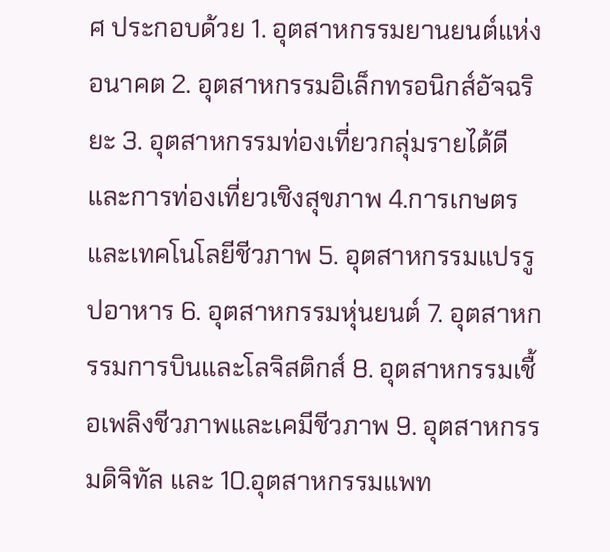ศ ประกอบด้วย 1. อุตสาหกรรมยานยนต์แห่งอนาคต 2. อุตสาหกรรมอิเล็กทรอนิกส์อัจฉริยะ 3. อุตสาหกรรมท่องเที่ยวกลุ่มรายได้ดี และการท่องเที่ยวเชิงสุขภาพ 4.การเกษตรและเทคโนโลยีชีวภาพ 5. อุตสาหกรรมแปรรูปอาหาร 6. อุตสาหกรรมหุ่นยนต์ 7. อุตสาหกรรมการบินและโลจิสติกส์ 8. อุตสาหกรรมเชื้อเพลิงชีวภาพและเคมีชีวภาพ 9. อุตสาหกรรมดิจิทัล และ 10.อุตสาหกรรมแพท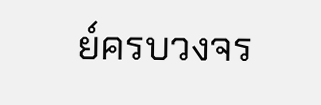ย์ครบวงจร